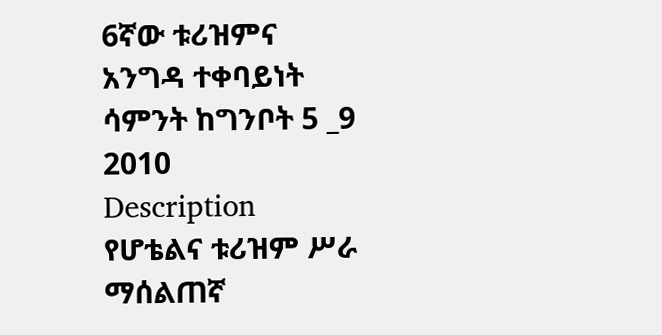6ኛው ቱሪዝምና አንግዳ ተቀባይነት ሳምንት ከግንቦት 5 _9 2010
Description
የሆቴልና ቱሪዝም ሥራ ማሰልጠኛ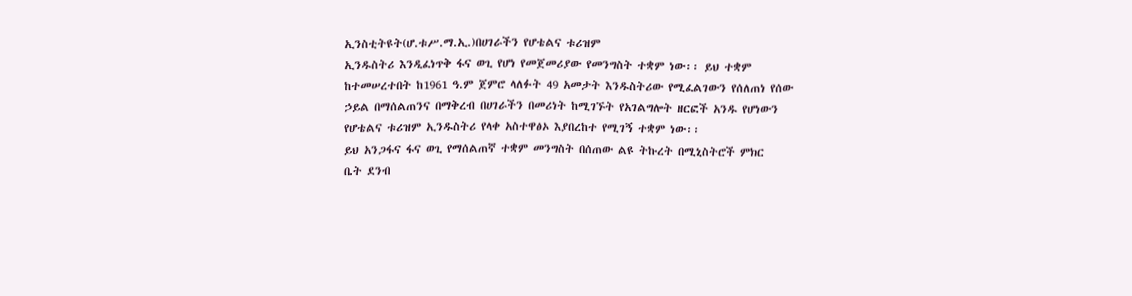ኢንስቲትዩት(ሆ.ቱሥ.ማ.ኢ.)በሀገራችን የሆቴልና ቱሪዝም
ኢንዱስትሪ እንዲፈነጥቅ ፋና ወጊ የሆነ የመጀመሪያው የመንግስት ተቋም ነው፡፡ ይህ ተቋም
ከተመሠረተበት ከ1961 ዓ.ም ጀምሮ ላለፉት 49 አመታት እንዱስትሪው የሚፈልገውን የሰለጠነ የሰው
ኃይል በማሰልጠንና በማቅረብ በሀገራችን በመሪነት ከሚገኙት የአገልግሎት ዘርፎች አንዱ የሆነውን
የሆቴልና ቱሪዝም ኢንዱስትሪ የላቀ አስተዋፅኦ እያበረከተ የሚገኝ ተቋም ነው፡፡
ይህ አንጋፋና ፋና ወጊ የማሰልጠኛ ተቋም መንግስት በሰጠው ልዩ ትኩረት በሚኒስትሮች ምክር
ቤት ደንብ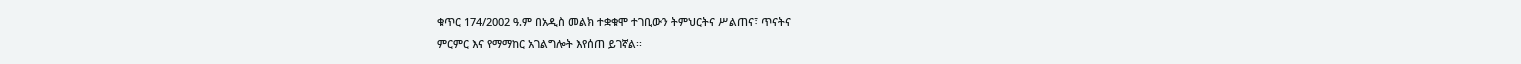ቁጥር 174/2002 ዓ.ም በአዲስ መልክ ተቋቁሞ ተገቢውን ትምህርትና ሥልጠና፣ ጥናትና
ምርምር እና የማማከር አገልግሎት እየሰጠ ይገኛል፡፡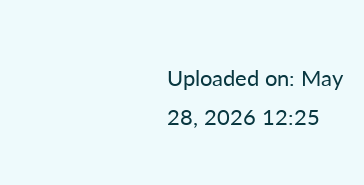Uploaded on: May 28, 2026 12:25